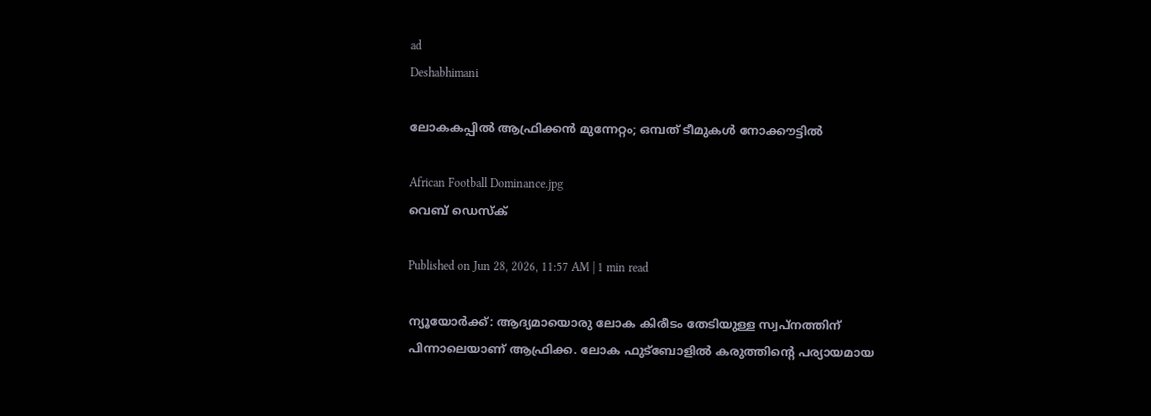ad
Deshabhimani

ലോകകപ്പിൽ ആഫ്രിക്കൻ മുന്നേറ്റം; ഒമ്പത് ടീമുകൾ നോക്കൗട്ടിൽ

African Football Dominance.jpg
വെബ് ഡെസ്ക്

Published on Jun 28, 2026, 11:57 AM | 1 min read

ന്യൂയോർക്ക്‌: ആദ്യമായൊരു ലോക കിരീടം തേടിയുള്ള സ്വപ്‌നത്തിന്‌ പിന്നാലെയാണ്‌ ആഫ്രിക്ക. ലോക ഫുട്‌ബോളിൽ കരുത്തിന്റെ പര്യായമായ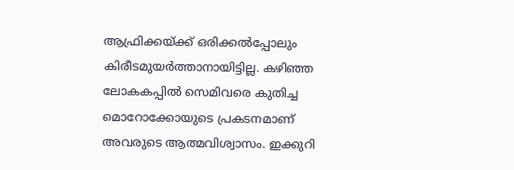ആഫ്രിക്കയ്‌ക്ക്‌ ഒരിക്കൽപ്പോലും കിരീടമുയർത്താനായിട്ടില്ല. കഴിഞ്ഞ ലോകകപ്പിൽ സെമിവരെ കുതിച്ച മൊറോക്കോയുടെ പ്രകടനമാണ്‌ അവരുടെ ആത്മവിശ്വാസം. ഇക്കുറി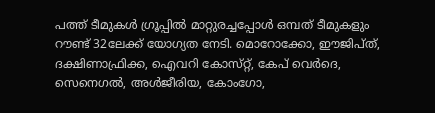പത്ത്‌ ടീമുകൾ ഗ്രൂപ്പിൽ മാറ്റുരച്ചപ്പോൾ ഒമ്പത് ടീമുകളും റൗണ്ട് 32ലേക്ക് യോഗ്യത നേടി. മൊറോക്കോ, ഇ‍ൗജിപ്‌ത്‌, ദക്ഷിണാഫ്രിക്ക, ഐവറി കോസ്‌റ്റ്‌, കേപ്‌ വെർദെ, സെനെഗൽ, അൾജീരിയ, കോംഗോ,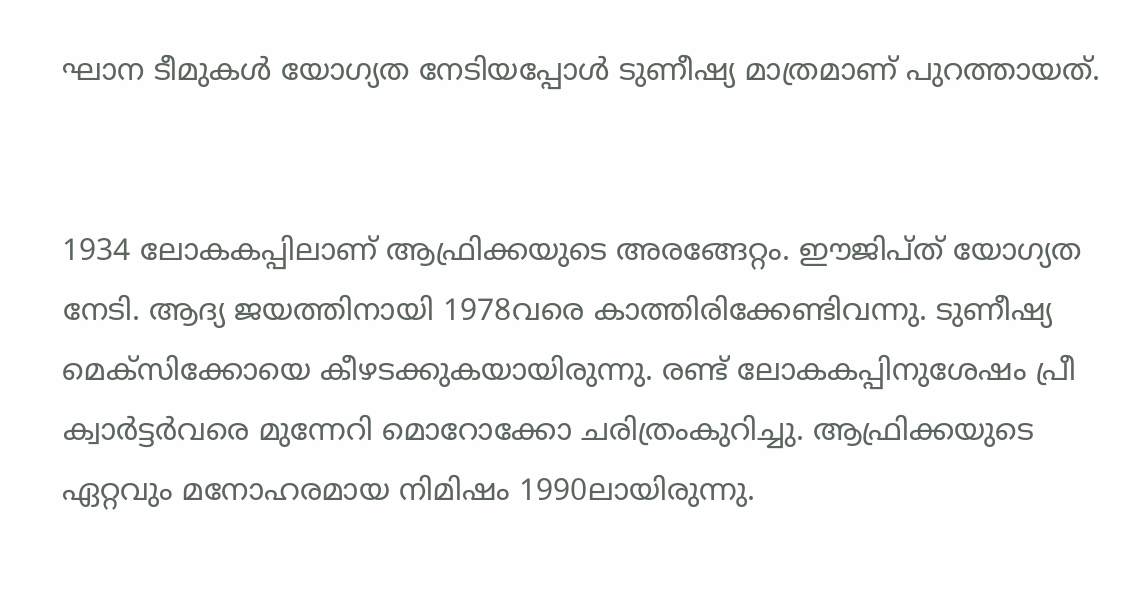ഘാന ടീമുകൾ യോഗ്യത നേടിയപ്പോൾ ടുണീഷ്യ മാത്രമാണ് പുറത്തായത്.


1934 ലോകകപ്പിലാണ്‌ ആഫ്രിക്കയുടെ അരങ്ങേറ്റം. ഇ‍ൗജിപ്‌ത്‌ യോഗ്യത നേടി. ആദ്യ ജയത്തിനായി 1978വരെ കാത്തിരിക്കേണ്ടിവന്നു. ടുണീഷ്യ മെക്‌സിക്കോയെ കീഴടക്കുകയായിരുന്നു. രണ്ട്‌ ലോകകപ്പിനുശേഷം പ്രീ ക്വാർട്ടർവരെ മുന്നേറി മൊറോക്കോ ചരിത്രംകുറിച്ചു. ആഫ്രിക്കയുടെ ഏറ്റവും മനോഹരമായ നിമിഷം 1990ലായിരുന്നു.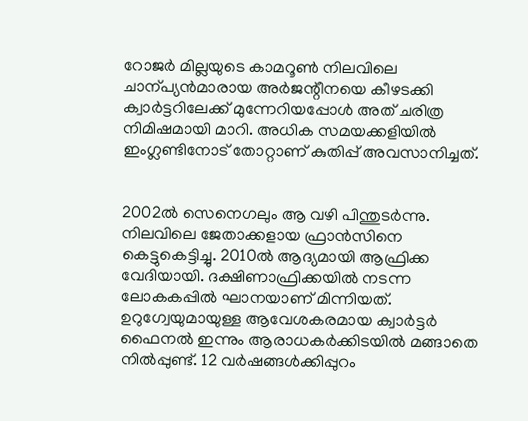റോജർ മില്ലയുടെ കാമറൂൺ നിലവിലെ ചാന്പ്യൻമാരായ അർജന്റീനയെ കീഴടക്കി ക്വാർട്ടറിലേക്ക്‌ മുന്നേറിയപ്പോൾ അത്‌ ചരിത്ര നിമിഷമായി മാറി. അധിക സമയക്കളിയിൽ ഇംഗ്ലണ്ടിനോട്‌ തോറ്റാണ്‌ കുതിപ്പ്‌ അവസാനിച്ചത്‌.


2002ൽ സെനെഗലും ആ വഴി പിന്തുടർന്നു. നിലവിലെ ജേതാക്കളായ ഫ്രാൻസിനെ കെട്ടുകെട്ടിച്ചു. 2010ൽ ആദ്യമായി ആഫ്രിക്ക വേദിയായി. ദക്ഷിണാഫ്രിക്കയിൽ നടന്ന ലോകകപ്പിൽ ഘാനയാണ്‌ മിന്നിയത്‌. ഉറുഗ്വേയുമായുള്ള ആവേശകരമായ ക്വാർട്ടർ ഫൈനൽ ഇന്നും ആരാധകർക്കിടയിൽ മങ്ങാതെ നിൽപ്പുണ്ട്‌. 12 വർഷങ്ങൾക്കിപ്പുറം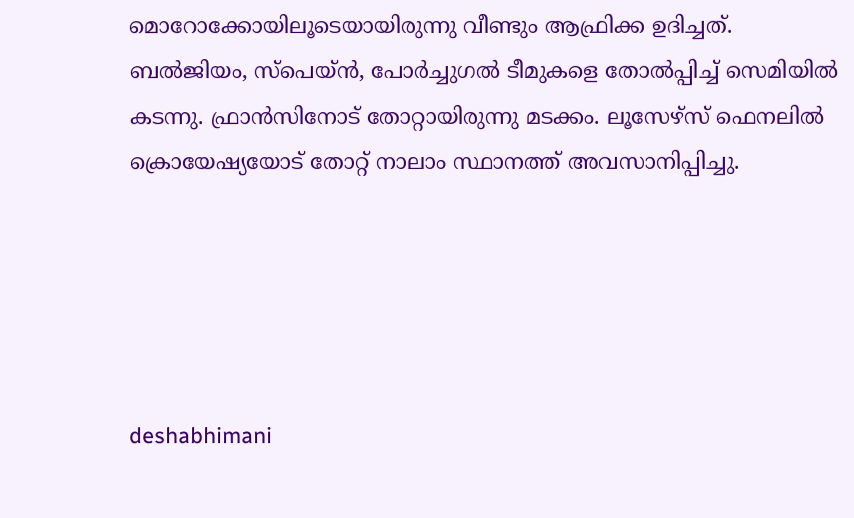മൊറോക്കോയിലൂടെയായിരുന്നു വീണ്ടും ആഫ്രിക്ക ഉദിച്ചത്‌. ബൽജിയം, സ്‌പെയ്‌ൻ, പോർച്ചുഗൽ ടീമുകളെ തോൽപ്പിച്ച്‌ സെമിയിൽ കടന്നു. ഫ്രാൻസിനോട്‌ തോറ്റായിരുന്നു മടക്കം. ലൂസേഴ്സ് ഫെനലിൽ ക്രൊയേഷ്യയോട് തോറ്റ് നാലാം സ്ഥാനത്ത് അവസാനിപ്പിച്ചു.





deshabhimani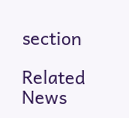section

Related News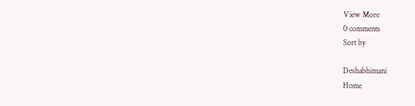View More
0 comments
Sort by

Deshabhimani
Home